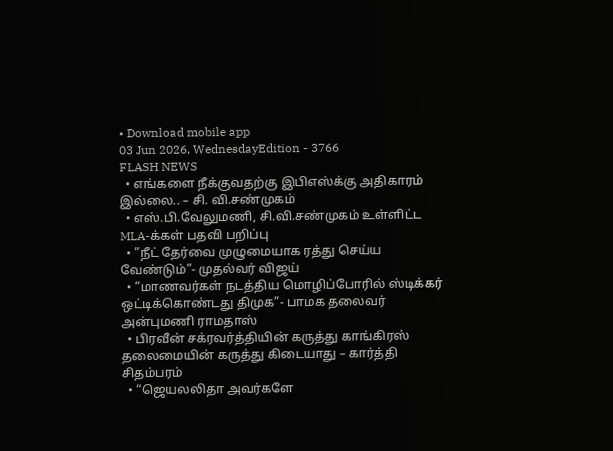• Download mobile app
03 Jun 2026, WednesdayEdition - 3766
FLASH NEWS
  • எங்களை நீக்குவதற்கு இபிஎஸ்க்கு அதிகாரம் இல்லை.. – சி. வி.சண்முகம்
  • எஸ்.பி.வேலுமணி, சி.வி.சண்முகம் உள்ளிட்ட MLA-க்கள் பதவி பறிப்பு
  • ”நீட் தேர்வை முழுமையாக ரத்து செய்ய வேண்டும்”- முதல்வர் விஜய்
  • “மாணவர்கள் நடத்திய மொழிப்போரில் ஸ்டிக்கர் ஒட்டிக்கொண்டது திமுக”- பாமக தலைவர் அன்புமணி ராமதாஸ்
  • பிரவீன் சக்ரவர்த்தியின் கருத்து காங்கிரஸ் தலைமையின் கருத்து கிடையாது – கார்த்தி சிதம்பரம்
  • “ஜெயலலிதா அவர்களே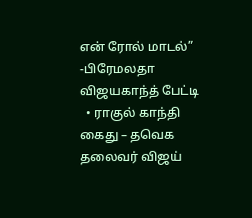என் ரோல் மாடல்” -பிரேமலதா விஜயகாந்த் பேட்டி
  • ராகுல் காந்தி கைது – தவெக தலைவர் விஜய்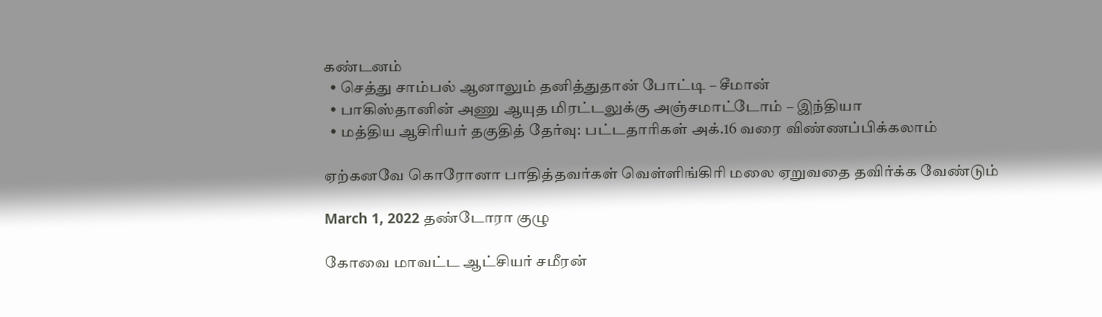கண்டனம்
  • செத்து சாம்பல் ஆனாலும் தனித்துதான் போட்டி – சீமான்
  • பாகிஸ்தானின் அணு ஆயுத மிரட்டலுக்கு அஞ்சமாட்டோம் – இந்தியா
  • மத்திய ஆசிரியர் தகுதித் தேர்வு: பட்டதாரிகள் அக்.16 வரை விண்ணப்பிக்கலாம்

ஏற்கனவே கொரோனா பாதித்தவர்கள் வெள்ளிங்கிரி மலை ஏறுவதை தவிர்க்க வேண்டும்

March 1, 2022 தண்டோரா குழு

கோவை மாவட்ட ஆட்சியர் சமீரன்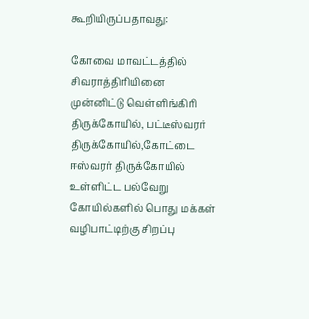கூறியிருப்பதாவது:

கோவை மாவட்டத்தில் சிவராத்திரியினை முன்னிட்டு வெள்ளிங்கிரி திருக்கோயில், பட்டீஸ்வரர் திருக்கோயில்,கோட்டை ஈஸ்வரர் திருக்கோயில் உள்ளிட்ட பல்வேறு கோயில்களில் பொது மக்கள் வழிபாட்டிற்கு சிறப்பு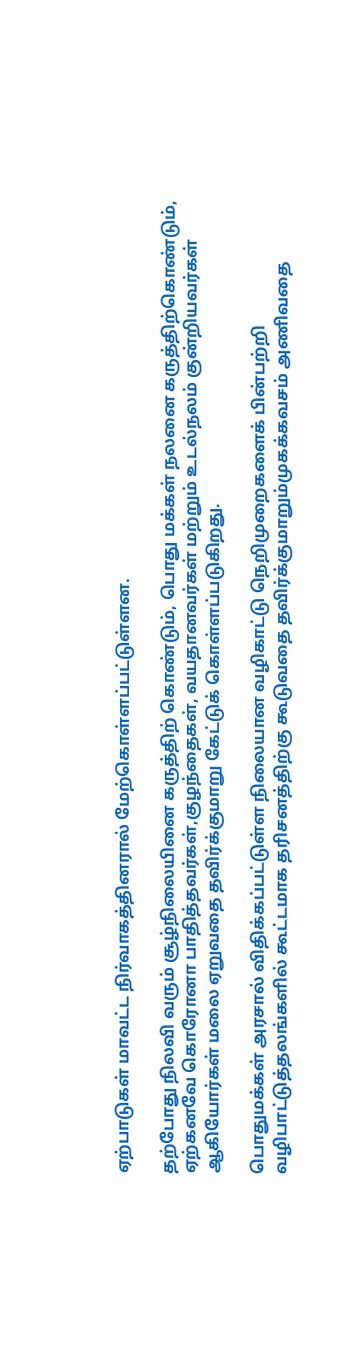ஏற்பாடுகள் மாவட்ட நிர்வாகத்தினரால் மேற்கொள்ளப்பட்டுள்ளன.

தற்போது நிலவி வரும் சூழ்நிலையினை கருத்திற் கொண்டும், பொது மக்கள் நலனை கருத்திற்கொண்டும், ஏற்கனவே கொரோனா பாதித்தவர்கள்,குழந்தைகள், வயதானவர்கள் மற்றும் உடல்நலம் குன்றியவர்கள் ஆகியோர்கள் மலை ஏறுவதை தவிர்க்குமாறு கேட்டுக் கொள்ளப்படுகிறது.

பொதுமக்கள் அரசால் விதிக்கப்பட்டுள்ள நிலையான வழிகாட்டு நெறிமுறைகளைக் பின்பற்றி வழிபாட்டுத்தலங்களில் கூட்டமாக தரிசனத்திற்கு கூடுவதை தவிர்க்குமாறும்முகக்கவசம் அணிவதை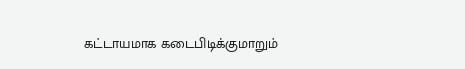கட்டாயமாக கடைபிடிக்குமாறும்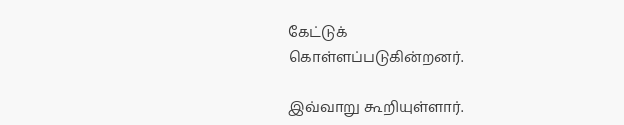கேட்டுக்
கொள்ளப்படுகின்றனர்.

இவ்வாறு கூறியுள்ளார்.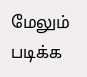மேலும் படிக்க